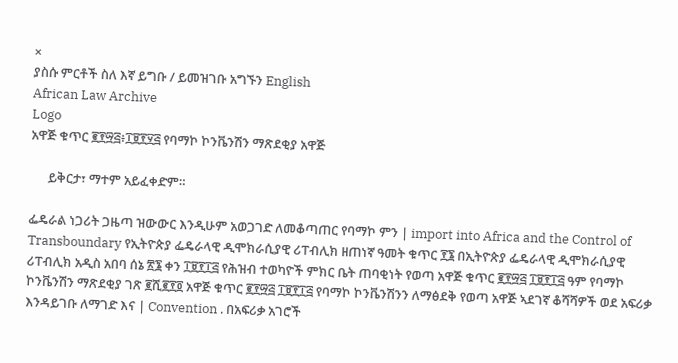×
ያስሱ ምርቶች ስለ እኛ ይግቡ / ይመዝገቡ አግኙን English
African Law Archive
Logo
አዋጅ ቁጥር ፪፻፵፭፥፲፱፻፶፭ የባማኮ ኮንቬንሽን ማጽደቂያ አዋጅ

      ይቅርታ፣ ማተም አይፈቀድም።

ፌዴራል ነጋሪት ጋዜጣ ዝውውር እንዲሁም አወጋገድ ለመቆጣጠር የባማኮ ምን | import into Africa and the Control of Transboundary የኢትዮጵያ ፌዴራላዊ ዲሞክራሲያዊ ሪፐብሊክ ዘጠነኛ ዓመት ቁጥር ፻፮ በኢትዮጵያ ፌዴራላዊ ዲሞክራሲያዊ ሪፐብሊክ አዲስ አበባ ሰኔ ፳፮ ቀን ፲፱፻፲፭ የሕዝብ ተወካዮች ምክር ቤት ጠባቂነት የወጣ አዋጅ ቁጥር ፪፻፵፭ ፲፱፻፲፭ ዓም የባማኮ ኮንቬንሽን ማጽደቂያ ገጽ ፪ሺ፪፻፬ አዋጅ ቁጥር ፪፻፵፭ ፲፱፻፲፭ የባማኮ ኮንቬንሽንን ለማፅደቅ የወጣ አዋጅ ኣደገኛ ቆሻሻዎች ወደ አፍሪቃ እንዳይገቡ ለማገድ እና | Convention . በአፍሪቃ አገሮች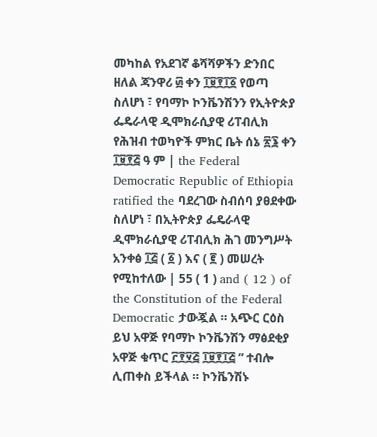መካከል የአደገኛ ቆሻሻዎችን ድንበር ዘለል ጃንዋሪ ፴ ቀን ፲፱፻፲፩ የወጣ ስለሆነ ፣ የባማኮ ኮንቬንሽንን የኢትዮጵያ ፌዴራላዊ ዲሞክራሲያዊ ሪፐብሊክ የሕዝብ ተወካዮች ምክር ቤት ሰኔ ፳፮ ቀን ፲፱፻፭ ዓ ም | the Federal Democratic Republic of Ethiopia ratified the ባደረገው ስብሰባ ያፀደቀው ስለሆነ ፣ በኢትዮጵያ ፌዴራላዊ ዲሞክራሲያዊ ሪፐብሊክ ሕገ መንግሥት አንቀፅ ፲፭ ( ፩ ) እና ( ፪ ) መሠረት የሚከተለው | 55 ( 1 ) and ( 12 ) of the Constitution of the Federal Democratic ታውጇል ። አጭር ርዕስ ይህ አዋጅ የባማኮ ኮንቬንሽን ማፅደቂያ አዋጅ ቁጥር ፫፻፶፭ ፲፱፻፲፭ ” ተብሎ ሊጠቀስ ይችላል ። ኮንቬንሽኑ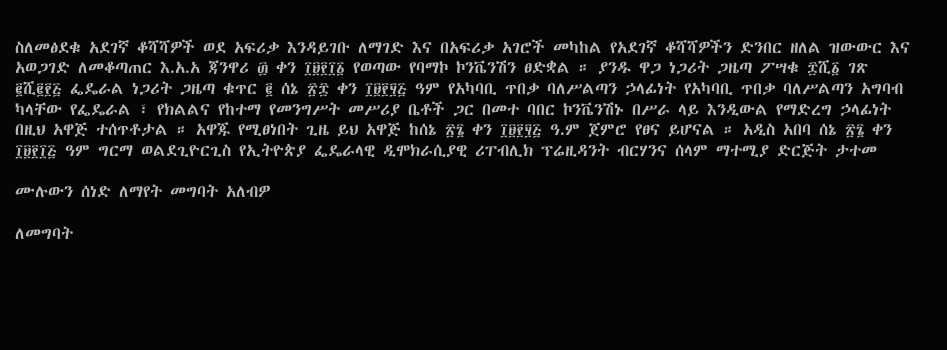ስለመፅደቁ አደገኛ ቆሻሻዎች ወደ አፍሪቃ እንዳይገቡ ለማገድ እና በአፍሪቃ አገሮች መካከል የአደገኛ ቆሻሻዎችን ድንበር ዘለል ዝውውር እና አወጋገድ ለመቆጣጠር እ.አ.አ ጃንዋሪ ፴ ቀን ፲፱፻፲፩ የወጣው የባማኮ ኮንቬንሽን ፀድቋል ። ያንዱ ዋጋ ነጋሪት ጋዜጣ ፖሣቁ ፰ሺ፩ ገጽ ፪ሺ፪፻፭ ፌዴራል ነጋሪት ጋዜጣ ቁጥር ፪ ሰኔ ፳፰ ቀን ፲፱፻፶፭ ዓም የአካባቢ ጥበቃ ባለሥልጣን ኃላፊነት የአካባቢ ጥበቃ ባለሥልጣን አግባብ ካላቸው የፌዴራል ፣ የክልልና የከተማ የመንግሥት መሥሪያ ቤቶች ጋር በመተ ባበር ኮንቬንሽኑ በሥራ ላይ እንዲውል የማድረግ ኃላፊነት በዚህ አዋጅ ተሰጥቶታል ። አዋጁ የሚፀነበት ጊዜ ይህ አዋጅ ከሰኔ ፳፮ ቀን ፲፱፻፶፭ ዓ.ም ጀምሮ የፀና ይሆናል ። አዲስ አበባ ሰኔ ፳፮ ቀን ፲፱፻፲፭ ዓም ግርማ ወልደጊዮርጊስ የኢትዮጵያ ፌዴራላዊ ዲሞክራሲያዊ ሪፐብሊክ ፕሬዚዳንት ብርሃንና ሰላም ማተሚያ ድርጅት ታተመ

ሙሉውን ሰነድ ለማየት መግባት አለብዎ

ለመግባት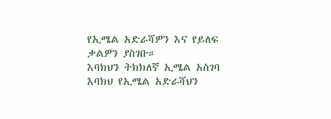የኢሜል አድራሻዎን እና የይለፍ ቃልዎን ያስገቡ።
እባክህን ትክክለኛ ኢሜል አስገባ
እባክህ የኢሜል አድራሻህን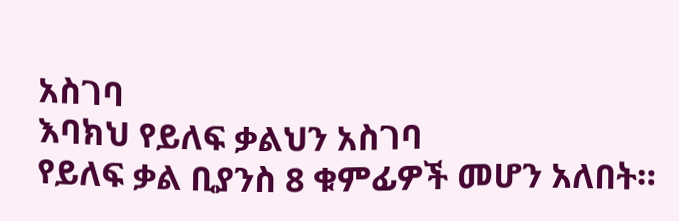አስገባ
እባክህ የይለፍ ቃልህን አስገባ
የይለፍ ቃል ቢያንስ 8 ቁምፊዎች መሆን አለበት።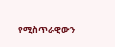የሚስጥራዊውን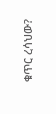ቁጥር ረሳህው?